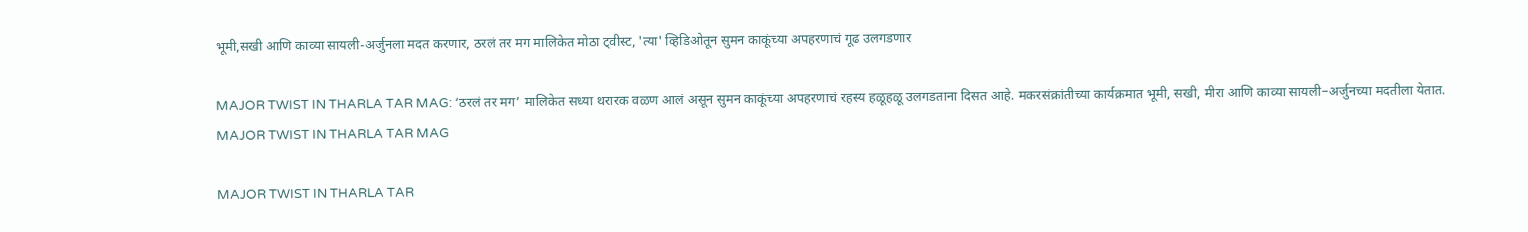भूमी,सखी आणि काव्या सायली-अर्जुनला मदत करणार, ठरलं तर मग मालिकेत मोठा ट्वीस्ट, 'त्या' व्हिडिओतून सुमन काकूंच्या अपहरणाचं गूढ उलगडणार

MAJOR TWIST IN THARLA TAR MAG: ‘ठरलं तर मग’ मालिकेत सध्या थरारक वळण आलं असून सुमन काकूंच्या अपहरणाचं रहस्य हळूहळू उलगडताना दिसत आहे. मकरसंक्रांतीच्या कार्यक्रमात भूमी, सखी, मीरा आणि काव्या सायली–अर्जुनच्या मदतीला येतात.
MAJOR TWIST IN THARLA TAR MAG

MAJOR TWIST IN THARLA TAR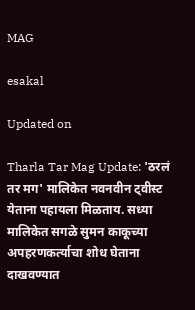MAG

esakal

Updated on

Tharla Tar Mag Update: 'ठरलं तर मग' मालिकेत नवनवीन ट्वीस्ट येताना पहायला मिळताय. सध्या मालिकेत सगळे सुमन काकूच्या अपहरणकर्त्याचा शोध घेताना दाखवण्यात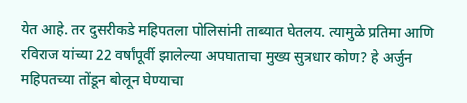येत आहे. तर दुसरीकडे महिपतला पोलिसांनी ताब्यात घेतलय. त्यामुळे प्रतिमा आणि रविराज यांच्या 22 वर्षांपूर्वी झालेल्या अपघाताचा मुख्य सुत्रधार कोण? हे अर्जुन महिपतच्या तोंडून बोलून घेण्याचा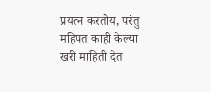प्रयत्न करतोय, परंतु महिपत काही केल्या खरी माहिती देत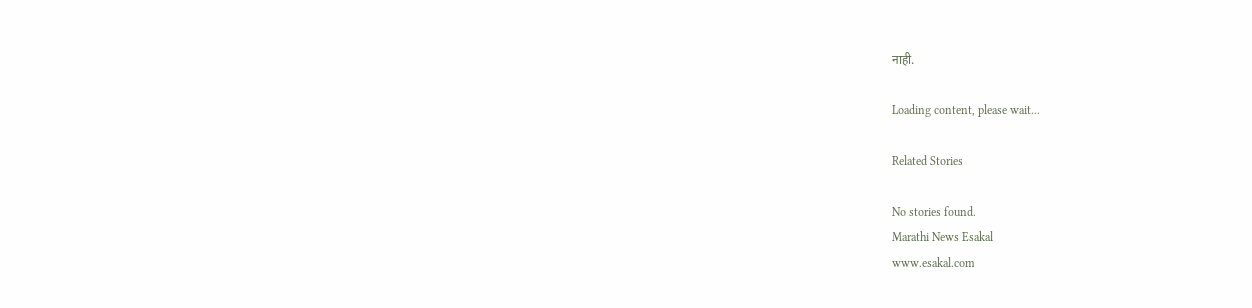नाही.

Loading content, please wait...

Related Stories

No stories found.
Marathi News Esakal
www.esakal.com